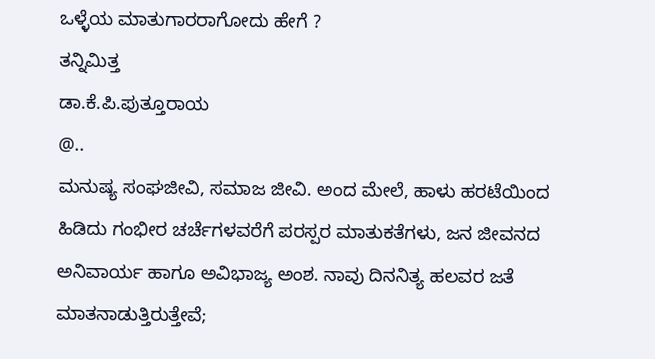ಒಳ್ಳೆಯ ಮಾತುಗಾರರಾಗೋದು ಹೇಗೆ ?
ತನ್ನಿಮಿತ್ತ
ಡಾ.ಕೆ.ಪಿ.ಪುತ್ತೂರಾಯ
@..
ಮನುಷ್ಯ ಸಂಘಜೀವಿ, ಸಮಾಜ ಜೀವಿ. ಅಂದ ಮೇಲೆ, ಹಾಳು ಹರಟೆಯಿಂದ ಹಿಡಿದು ಗಂಭೀರ ಚರ್ಚೆಗಳವರೆಗೆ ಪರಸ್ಪರ ಮಾತುಕತೆಗಳು, ಜನ ಜೀವನದ ಅನಿವಾರ್ಯ ಹಾಗೂ ಅವಿಭಾಜ್ಯ ಅಂಶ. ನಾವು ದಿನನಿತ್ಯ ಹಲವರ ಜತೆ ಮಾತನಾಡುತ್ತಿರುತ್ತೇವೆ;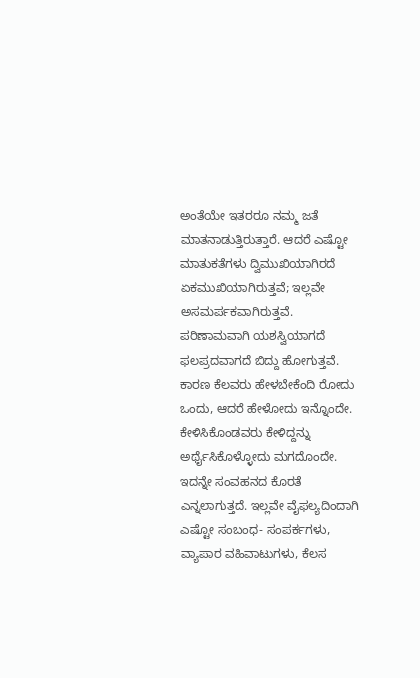ಅಂತೆಯೇ ಇತರರೂ ನಮ್ಮ ಜತೆ ಮಾತನಾಡುತ್ತಿರುತ್ತಾರೆ. ಆದರೆ ಎಷ್ಟೋ ಮಾತುಕತೆಗಳು ದ್ವಿಮುಖಿಯಾಗಿರದೆ ಏಕಮುಖಿಯಾಗಿರುತ್ತವೆ; ಇಲ್ಲವೇ ಅಸಮರ್ಪಕವಾಗಿರುತ್ತವೆ.
ಪರಿಣಾಮವಾಗಿ ಯಶಸ್ವಿಯಾಗದೆ ಫಲಪ್ರದವಾಗದೆ ಬಿದ್ದು ಹೋಗುತ್ತವೆ. ಕಾರಣ ಕೆಲವರು ಹೇಳಬೇಕೆಂದಿ ರೋದು ಒಂದು, ಆದರೆ ಹೇಳೋದು ಇನ್ನೊಂದೇ. ಕೇಳಿಸಿಕೊಂಡವರು ಕೇಳಿದ್ದನ್ನು ಅರ್ಥೈಸಿಕೊಳ್ಳೋದು ಮಗದೊಂದೇ. ಇದನ್ನೇ ಸಂವಹನದ ಕೊರತೆ ಎನ್ನಲಾಗುತ್ತದೆ. ಇಲ್ಲವೇ ವೈಫಲ್ಯದಿಂದಾಗಿ ಎಷ್ಟೋ ಸಂಬಂಧ- ಸಂಪರ್ಕಗಳು, ವ್ಯಾಪಾರ ವಹಿವಾಟುಗಳು, ಕೆಲಸ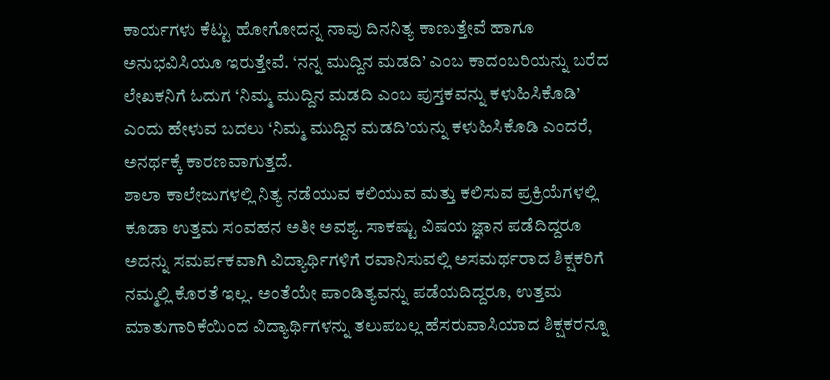ಕಾರ್ಯಗಳು ಕೆಟ್ಟು ಹೋಗೋದನ್ನ ನಾವು ದಿನನಿತ್ಯ ಕಾಣುತ್ತೇವೆ ಹಾಗೂ ಅನುಭವಿಸಿಯೂ ಇರುತ್ತೇವೆ. ‘ನನ್ನ ಮುದ್ದಿನ ಮಡದಿ’ ಎಂಬ ಕಾದಂಬರಿಯನ್ನು ಬರೆದ ಲೇಖಕನಿಗೆ ಓದುಗ ‘ನಿಮ್ಮ ಮುದ್ದಿನ ಮಡದಿ ಎಂಬ ಪುಸ್ತಕವನ್ನು ಕಳುಹಿಸಿಕೊಡಿ’ ಎಂದು ಹೇಳುವ ಬದಲು ‘ನಿಮ್ಮ ಮುದ್ದಿನ ಮಡದಿ’ಯನ್ನು ಕಳುಹಿಸಿಕೊಡಿ ಎಂದರೆ, ಅನರ್ಥಕ್ಕೆ ಕಾರಣವಾಗುತ್ತದೆ.
ಶಾಲಾ ಕಾಲೇಜುಗಳಲ್ಲಿ ನಿತ್ಯ ನಡೆಯುವ ಕಲಿಯುವ ಮತ್ತು ಕಲಿಸುವ ಪ್ರಕ್ರಿಯೆಗಳಲ್ಲಿ ಕೂಡಾ ಉತ್ತಮ ಸಂವಹನ ಅತೀ ಅವಶ್ಯ. ಸಾಕಷ್ಟು ವಿಷಯ ಜ್ಞಾನ ಪಡೆದಿದ್ದರೂ ಅದನ್ನು ಸಮರ್ಪಕವಾಗಿ ವಿದ್ಯಾರ್ಥಿಗಳಿಗೆ ರವಾನಿಸುವಲ್ಲಿ ಅಸಮರ್ಥರಾದ ಶಿಕ್ಷಕರಿಗೆ ನಮ್ಮಲ್ಲಿ ಕೊರತೆ ಇಲ್ಲ. ಅಂತೆಯೇ ಪಾಂಡಿತ್ಯವನ್ನು ಪಡೆಯದಿದ್ದರೂ, ಉತ್ತಮ ಮಾತುಗಾರಿಕೆಯಿಂದ ವಿದ್ಯಾರ್ಥಿಗಳನ್ನು ತಲುಪಬಲ್ಲ ಹೆಸರುವಾಸಿಯಾದ ಶಿಕ್ಷಕರನ್ನೂ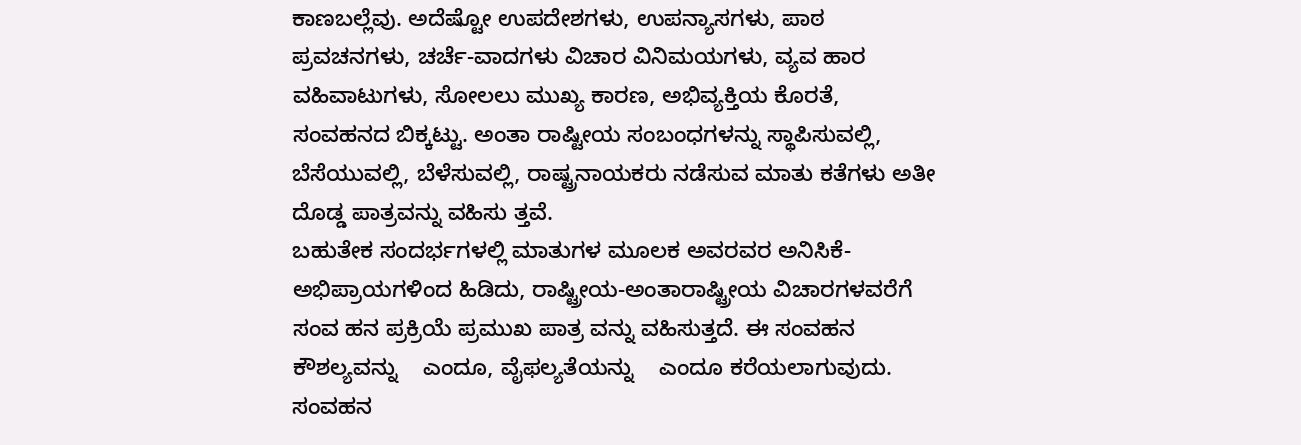ಕಾಣಬಲ್ಲೆವು. ಅದೆಷ್ಟೋ ಉಪದೇಶಗಳು, ಉಪನ್ಯಾಸಗಳು, ಪಾಠ ಪ್ರವಚನಗಳು, ಚರ್ಚೆ-ವಾದಗಳು ವಿಚಾರ ವಿನಿಮಯಗಳು, ವ್ಯವ ಹಾರ ವಹಿವಾಟುಗಳು, ಸೋಲಲು ಮುಖ್ಯ ಕಾರಣ, ಅಭಿವ್ಯಕ್ತಿಯ ಕೊರತೆ, ಸಂವಹನದ ಬಿಕ್ಕಟ್ಟು. ಅಂತಾ ರಾಷ್ಟೀಯ ಸಂಬಂಧಗಳನ್ನು ಸ್ಥಾಪಿಸುವಲ್ಲಿ, ಬೆಸೆಯುವಲ್ಲಿ, ಬೆಳೆಸುವಲ್ಲಿ, ರಾಷ್ಟ್ರನಾಯಕರು ನಡೆಸುವ ಮಾತು ಕತೆಗಳು ಅತೀ ದೊಡ್ಡ ಪಾತ್ರವನ್ನು ವಹಿಸು ತ್ತವೆ.
ಬಹುತೇಕ ಸಂದರ್ಭಗಳಲ್ಲಿ ಮಾತುಗಳ ಮೂಲಕ ಅವರವರ ಅನಿಸಿಕೆ-ಅಭಿಪ್ರಾಯಗಳಿಂದ ಹಿಡಿದು, ರಾಷ್ಟ್ರೀಯ-ಅಂತಾರಾಷ್ಟ್ರೀಯ ವಿಚಾರಗಳವರೆಗೆ ಸಂವ ಹನ ಪ್ರಕ್ರಿಯೆ ಪ್ರಮುಖ ಪಾತ್ರ ವನ್ನು ವಹಿಸುತ್ತದೆ. ಈ ಸಂವಹನ ಕೌಶಲ್ಯವನ್ನು    ಎಂದೂ, ವೈಫಲ್ಯತೆಯನ್ನು    ಎಂದೂ ಕರೆಯಲಾಗುವುದು. ಸಂವಹನ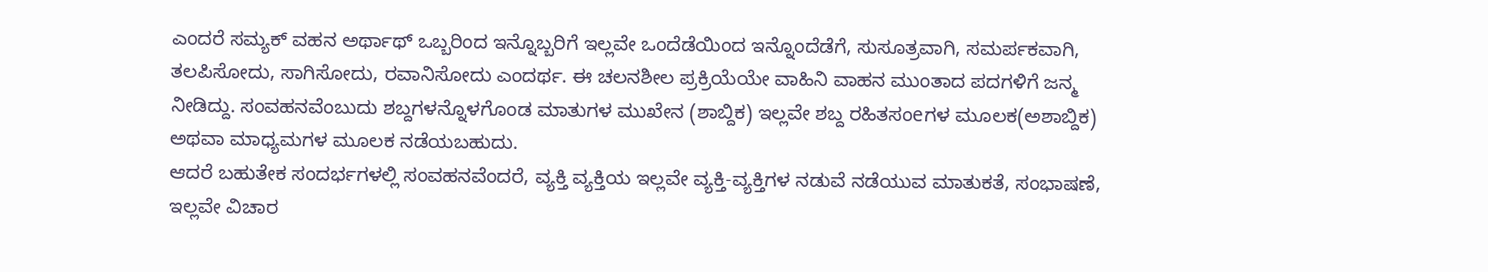ಎಂದರೆ ಸಮ್ಯಕ್ ವಹನ ಅರ್ಥಾಥ್ ಒಬ್ಬರಿಂದ ಇನ್ನೊಬ್ಬರಿಗೆ ಇಲ್ಲವೇ ಒಂದೆಡೆಯಿಂದ ಇನ್ನೊಂದೆಡೆಗೆ, ಸುಸೂತ್ರವಾಗಿ, ಸಮರ್ಪಕವಾಗಿ, ತಲಪಿಸೋದು, ಸಾಗಿಸೋದು, ರವಾನಿಸೋದು ಎಂದರ್ಥ. ಈ ಚಲನಶೀಲ ಪ್ರಕ್ರಿಯೆಯೇ ವಾಹಿನಿ ವಾಹನ ಮುಂತಾದ ಪದಗಳಿಗೆ ಜನ್ಮ ನೀಡಿದ್ದು. ಸಂವಹನವೆಂಬುದು ಶಬ್ದಗಳನ್ನೊಳಗೊಂಡ ಮಾತುಗಳ ಮುಖೇನ (ಶಾಬ್ದಿಕ) ಇಲ್ಲವೇ ಶಬ್ದ ರಹಿತಸಂeಗಳ ಮೂಲಕ(ಅಶಾಬ್ದಿಕ) ಅಥವಾ ಮಾಧ್ಯಮಗಳ ಮೂಲಕ ನಡೆಯಬಹುದು.
ಆದರೆ ಬಹುತೇಕ ಸಂದರ್ಭಗಳಲ್ಲಿ ಸಂವಹನವೆಂದರೆ, ವ್ಯಕ್ತಿ ವ್ಯಕ್ತಿಯ ಇಲ್ಲವೇ ವ್ಯಕ್ತಿ-ವ್ಯಕ್ತಿಗಳ ನಡುವೆ ನಡೆಯುವ ಮಾತುಕತೆ, ಸಂಭಾಷಣೆ, ಇಲ್ಲವೇ ವಿಚಾರ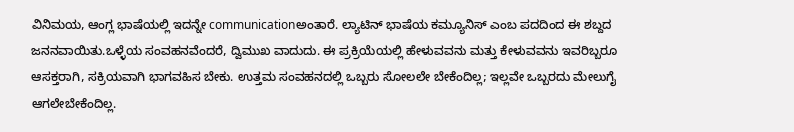ವಿನಿಮಯ, ಆಂಗ್ಲ ಭಾಷೆಯಲ್ಲಿ ಇದನ್ನೇ communicationಅಂತಾರೆ. ಲ್ಯಾಟಿನ್ ಭಾಷೆಯ ಕಮ್ಯೂನಿಸ್ ಎಂಬ ಪದದಿಂದ ಈ ಶಬ್ದದ ಜನನವಾಯಿತು.ಒಳ್ಳೆಯ ಸಂವಹನವೆಂದರೆ, ದ್ವಿಮುಖ ವಾದುದು. ಈ ಪ್ರಕ್ರಿಯೆಯಲ್ಲಿ ಹೇಳುವವನು ಮತ್ತು ಕೇಳುವವನು ಇವರಿಬ್ಬರೂ ಆಸಕ್ತರಾಗಿ, ಸಕ್ರಿಯವಾಗಿ ಭಾಗವಹಿಸ ಬೇಕು. ಉತ್ತಮ ಸಂವಹನದಲ್ಲಿ ಒಬ್ಬರು ಸೋಲಲೇ ಬೇಕೆಂದಿಲ್ಲ; ಇಲ್ಲವೇ ಒಬ್ಬರದು ಮೇಲುಗೈ ಆಗಲೇಬೇಕೆಂದಿಲ್ಲ.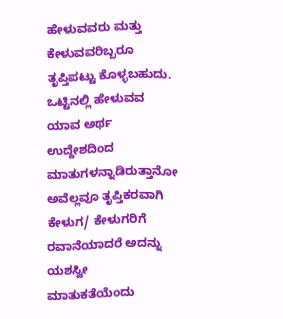ಹೇಳುವವರು ಮತ್ತು ಕೇಳುವವರಿಬ್ಬರೂ ತೃಪ್ತಿಪಟ್ಟು ಕೊಳ್ಳಬಹುದು. ಒಟ್ಟಿನಲ್ಲಿ ಹೇಳುವವ ಯಾವ ಅರ್ಥ ಉದ್ದೇಶದಿಂದ ಮಾತುಗಳನ್ನಾಡಿರುತ್ತಾನೋ ಅವೆಲ್ಲವೂ ತೃಪ್ತಿಕರವಾಗಿ ಕೇಳುಗ/ ಕೇಳುಗರಿಗೆ ರವಾನೆಯಾದರೆ ಅದನ್ನು ಯಶಸ್ವೀ ಮಾತುಕತೆಯೆಂದು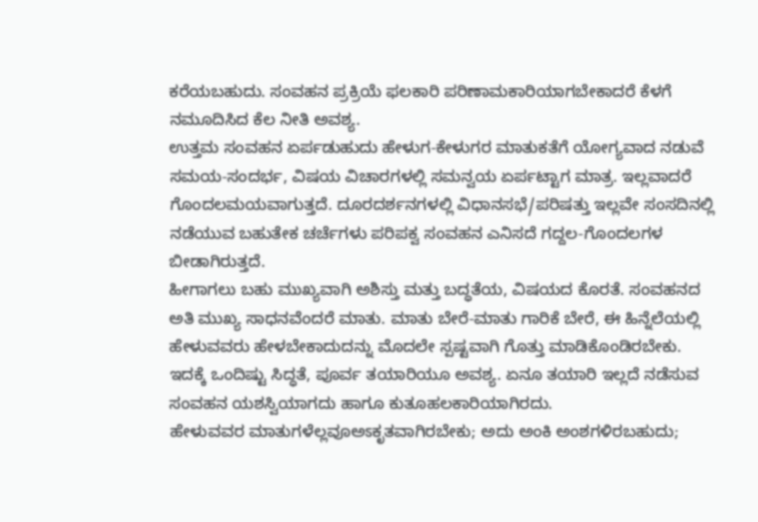ಕರೆಯಬಹುದು. ಸಂವಹನ ಪ್ರಕ್ರಿಯೆ ಫಲಕಾರಿ ಪರಿಣಾಮಕಾರಿಯಾಗಬೇಕಾದರೆ ಕೆಳಗೆ ನಮೂದಿಸಿದ ಕೆಲ ನೀತಿ ಅವಶ್ಯ.
ಉತ್ತಮ ಸಂವಹನ ಏರ್ಪಡುಹುದು ಹೇಳುಗ-ಕೇಳುಗರ ಮಾತುಕತೆಗೆ ಯೋಗ್ಯವಾದ ನಡುವೆ ಸಮಯ-ಸಂದರ್ಭ, ವಿಷಯ ವಿಚಾರಗಳಲ್ಲಿ ಸಮನ್ವಯ ಏರ್ಪಟ್ಟಾಗ ಮಾತ್ರ. ಇಲ್ಲವಾದರೆ ಗೊಂದಲಮಯವಾಗುತ್ತದೆ. ದೂರದರ್ಶನಗಳಲ್ಲಿ ವಿಧಾನಸಭೆ/ಪರಿಷತ್ತು ಇಲ್ಲವೇ ಸಂಸದಿನಲ್ಲಿ ನಡೆಯುವ ಬಹುತೇಕ ಚರ್ಚೆಗಳು ಪರಿಪಕ್ವ ಸಂವಹನ ಎನಿಸದೆ ಗದ್ದಲ-ಗೊಂದಲಗಳ ಬೀಡಾಗಿರುತ್ತದೆ.
ಹೀಗಾಗಲು ಬಹು ಮುಖ್ಯವಾಗಿ ಅಶಿಸ್ತು ಮತ್ತು ಬದ್ಧತೆಯ, ವಿಷಯದ ಕೊರತೆ. ಸಂವಹನದ ಅತಿ ಮುಖ್ಯ ಸಾಧನವೆಂದರೆ ಮಾತು. ಮಾತು ಬೇರೆ-ಮಾತು ಗಾರಿಕೆ ಬೇರೆ, ಈ ಹಿನ್ನೆಲೆಯಲ್ಲಿ ಹೇಳುವವರು ಹೇಳಬೇಕಾದುದನ್ನು ಮೊದಲೇ ಸ್ಪಷ್ಟವಾಗಿ ಗೊತ್ತು ಮಾಡಿಕೊಂಡಿರಬೇಕು. ಇದಕ್ಕೆ ಒಂದಿಷ್ಟು ಸಿದ್ಧತೆ, ಪೂರ್ವ ತಯಾರಿಯೂ ಅವಶ್ಯ. ಏನೂ ತಯಾರಿ ಇಲ್ಲದೆ ನಡೆಸುವ ಸಂವಹನ ಯಶಸ್ವಿಯಾಗದು ಹಾಗೂ ಕುತೂಹಲಕಾರಿಯಾಗಿರದು.
ಹೇಳುವವರ ಮಾತುಗಳೆಲ್ಲವೂಅಽಕೃತವಾಗಿರಬೇಕು; ಅದು ಅಂಕಿ ಅಂಶಗಳಿರಬಹುದು;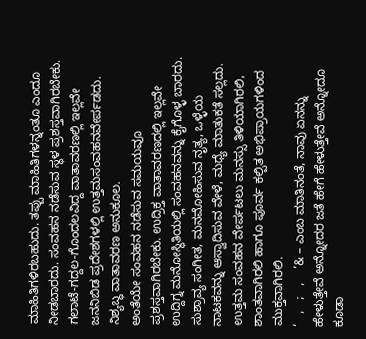ಮಾಹಿತಿಗಳಿರಬಹುದು. ತಪ್ಪು ಮಾಹಿತಿಗಳನ್ನಂತೂ ಎಂದೂ ನೀಡಬಾರದು. ಸಂವಹನ ನಡೆಸುವ ಸ್ಥಳ ಪ್ರಶಸ್ತವಾಗಿರಬೇಕು. ಗಲಾಟೆ-ಗದ್ದಲ-ಗೊಂದಲವಿದ್ದ ವಾತಾವರಣಲ್ಲಿ ಇಲ್ಲವೇ ಜನನಿಬಿಡ ಪ್ರದೇಶಗಳಲ್ಲಿ ಉತ್ತಮಸಂವಹನವೇರ್ಪಡದು. ನಿಶ್ಯಬ್ಧ ವಾತಾವರಣ ಅನುಕೂಲ.
ಅಂತೆಯೇ ಸಂವಹನ ನಡೆಸುವ ಸಮಯವೂ ಪ್ರಶಸ್ತವಾಗಿರಬೇಕು. ಉದ್ರಿಕ್ತ ವಾತಾವರಣದಲ್ಲಿ ಇಲ್ಲವೇ ಉದ್ದಿಗ್ನ ಮನೋಸ್ಥಿತಿಯಲ್ಲಿ ಸಂವಹನವನ್ನು ಕೈಗೊಳ್ಳ ಬಾರದು. ಸುಶ್ರಾವ್ಯ ಸಂಗೀತ, ಮನಮೋಹಿಸುವ ನೃತ್ಯ, ಒಳ್ಳೆಯ ನಾಟಕವನ್ನು ಆಸ್ವಾದಿಸುವ ವೇಳೆ, ಮಧ್ಯೆ ಮಾತುಕತೆ ಸಲ್ಲದು. ಉತ್ತಮ ಸಂವಹನ ವೇರ್ಪಟಲು ಮನಸ್ಸು ತಿಳಿಯಾಗಿರಲಿ, ಶಾಂತವಾಗಿರಲಿ ಹಾಗೂ ಪೂರ್ವ ಕಲ್ಪಿತ ಅಭಿಪ್ರಾಯಗಳಿಂದ ಮುಕ್ತವಾಗಿರಲಿ.
‘   ,   ;   ,    ’& – ಎಂಬ ಮಾತಿನಂತೆ, ನಾವು ಏನನ್ನು ಹೇಳುತ್ತೇವೆ ಅನ್ನೋದರ ಜತೆ ಹೇಗೆ ಹೇಳುತ್ತೇವೆ ಅನ್ನೋದೂ ಕೂಡಾ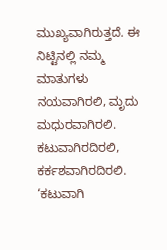ಮುಖ್ಯವಾಗಿರುತ್ತದೆ. ಈ ನಿಟ್ಟಿನಲ್ಲಿ ನಮ್ಮ ಮಾತುಗಳು ನಯವಾಗಿರಲಿ, ಮೃದು ಮಧುರವಾಗಿರಲಿ. ಕಟುವಾಗಿರದಿರಲಿ, ಕರ್ಕಶವಾಗಿರದಿರಲಿ. ‘ಕಟುವಾಗಿ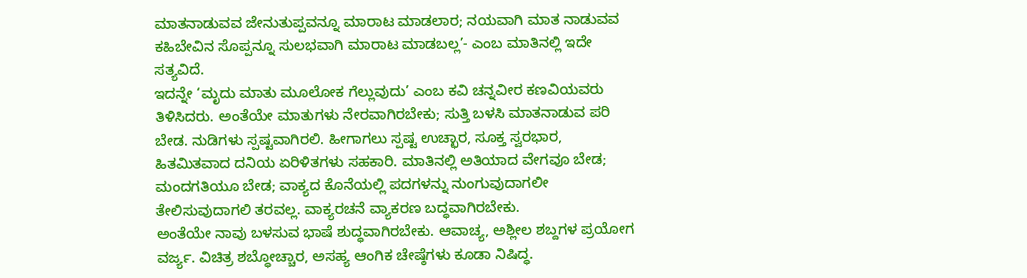ಮಾತನಾಡುವವ ಜೇನುತುಪ್ಪವನ್ನೂ ಮಾರಾಟ ಮಾಡಲಾರ; ನಯವಾಗಿ ಮಾತ ನಾಡುವವ ಕಹಿಬೇವಿನ ಸೊಪ್ಪನ್ನೂ ಸುಲಭವಾಗಿ ಮಾರಾಟ ಮಾಡಬಲ್ಲ’- ಎಂಬ ಮಾತಿನಲ್ಲಿ ಇದೇ ಸತ್ಯವಿದೆ.
ಇದನ್ನೇ ‘ಮೃದು ಮಾತು ಮೂಲೋಕ ಗೆಲ್ಲುವುದು’ ಎಂಬ ಕವಿ ಚನ್ನವೀರ ಕಣವಿಯವರು ತಿಳಿಸಿದರು. ಅಂತೆಯೇ ಮಾತುಗಳು ನೇರವಾಗಿರಬೇಕು; ಸುತ್ತಿ ಬಳಸಿ ಮಾತನಾಡುವ ಪರಿ ಬೇಡ. ನುಡಿಗಳು ಸ್ಪಷ್ಟವಾಗಿರಲಿ. ಹೀಗಾಗಲು ಸ್ಪಷ್ಟ ಉಚ್ಛಾರ, ಸೂಕ್ತ ಸ್ವರಭಾರ, ಹಿತಮಿತವಾದ ದನಿಯ ಏರಿಳಿತಗಳು ಸಹಕಾರಿ. ಮಾತಿನಲ್ಲಿ ಅತಿಯಾದ ವೇಗವೂ ಬೇಡ; ಮಂದಗತಿಯೂ ಬೇಡ; ವಾಕ್ಯದ ಕೊನೆಯಲ್ಲಿ ಪದಗಳನ್ನು ನುಂಗುವುದಾಗಲೀ ತೇಲಿಸುವುದಾಗಲಿ ತರವಲ್ಲ. ವಾಕ್ಯರಚನೆ ವ್ಯಾಕರಣ ಬದ್ಧವಾಗಿರಬೇಕು.
ಅಂತೆಯೇ ನಾವು ಬಳಸುವ ಭಾಷೆ ಶುದ್ಧವಾಗಿರಬೇಕು. ಆವಾಚ್ಯ, ಅಶ್ಲೀಲ ಶಬ್ದಗಳ ಪ್ರಯೋಗ ವರ್ಜ್ಯ. ವಿಚಿತ್ರ ಶಬ್ಧೋಚ್ಚಾರ, ಅಸಹ್ಯ ಆಂಗಿಕ ಚೇಷ್ಠೆಗಳು ಕೂಡಾ ನಿಷಿದ್ಧ.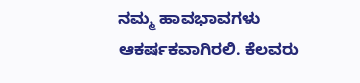ನಮ್ಮ ಹಾವಭಾವಗಳು ಆಕರ್ಷಕವಾಗಿರಲಿ. ಕೆಲವರು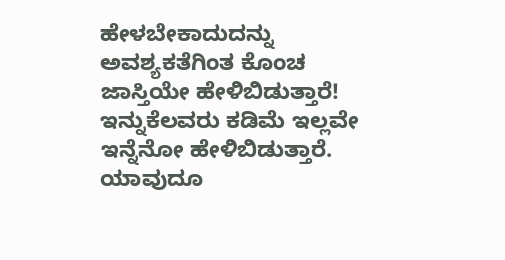ಹೇಳಬೇಕಾದುದನ್ನು ಅವಶ್ಯಕತೆಗಿಂತ ಕೊಂಚ ಜಾಸ್ತಿಯೇ ಹೇಳಿಬಿಡುತ್ತಾರೆ! ಇನ್ನುಕೆಲವರು ಕಡಿಮೆ ಇಲ್ಲವೇ ಇನ್ನೆನೋ ಹೇಳಿಬಿಡುತ್ತಾರೆ. ಯಾವುದೂ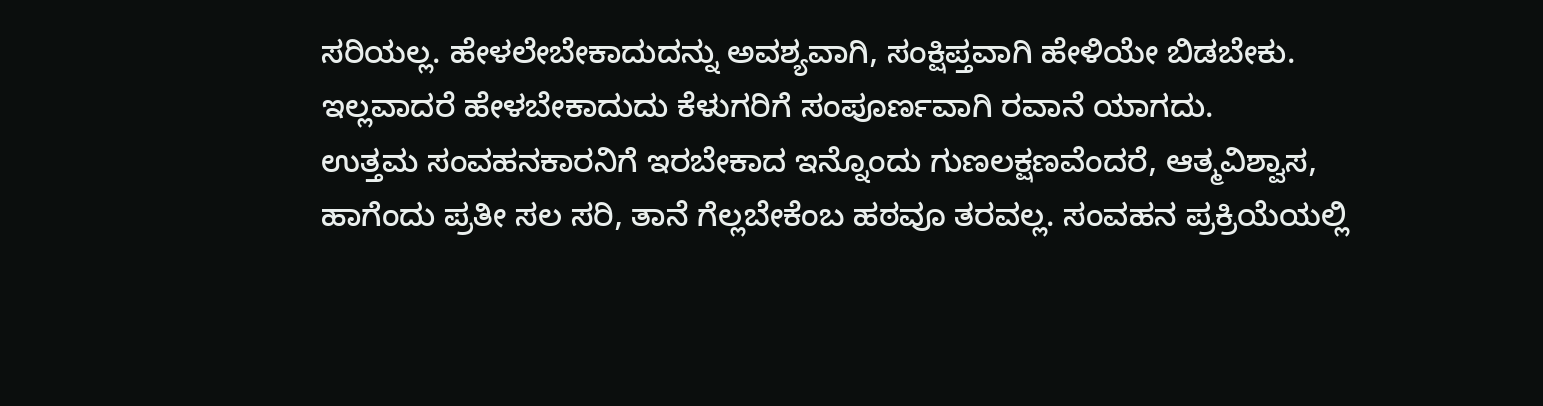ಸರಿಯಲ್ಲ. ಹೇಳಲೇಬೇಕಾದುದನ್ನು ಅವಶ್ಯವಾಗಿ, ಸಂಕ್ಷಿಪ್ತವಾಗಿ ಹೇಳಿಯೇ ಬಿಡಬೇಕು. ಇಲ್ಲವಾದರೆ ಹೇಳಬೇಕಾದುದು ಕೆಳುಗರಿಗೆ ಸಂಪೂರ್ಣವಾಗಿ ರವಾನೆ ಯಾಗದು.
ಉತ್ತಮ ಸಂವಹನಕಾರನಿಗೆ ಇರಬೇಕಾದ ಇನ್ನೊಂದು ಗುಣಲಕ್ಷಣವೆಂದರೆ, ಆತ್ಮವಿಶ್ವಾಸ, ಹಾಗೆಂದು ಪ್ರತೀ ಸಲ ಸರಿ, ತಾನೆ ಗೆಲ್ಲಬೇಕೆಂಬ ಹಠವೂ ತರವಲ್ಲ. ಸಂವಹನ ಪ್ರಕ್ರಿಯೆಯಲ್ಲಿ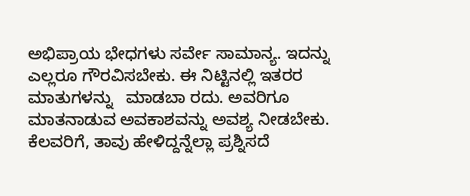ಅಭಿಪ್ರಾಯ ಭೇಧಗಳು ಸರ್ವೇ ಸಾಮಾನ್ಯ. ಇದನ್ನು ಎಲ್ಲರೂ ಗೌರವಿಸಬೇಕು. ಈ ನಿಟ್ಟಿನಲ್ಲಿ ಇತರರ ಮಾತುಗಳನ್ನು   ಮಾಡಬಾ ರದು. ಅವರಿಗೂ ಮಾತನಾಡುವ ಅವಕಾಶವನ್ನು ಅವಶ್ಯ ನೀಡಬೇಕು. ಕೆಲವರಿಗೆ, ತಾವು ಹೇಳಿದ್ದನ್ನೆಲ್ಲಾ ಪ್ರಶ್ನಿಸದೆ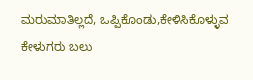ಮರುಮಾತಿಲ್ಲದೆ, ಒಪ್ಪಿಕೊಂಡು,ಕೇಳಿಸಿಕೊಳ್ಳುವ ಕೇಳುಗರು ಬಲು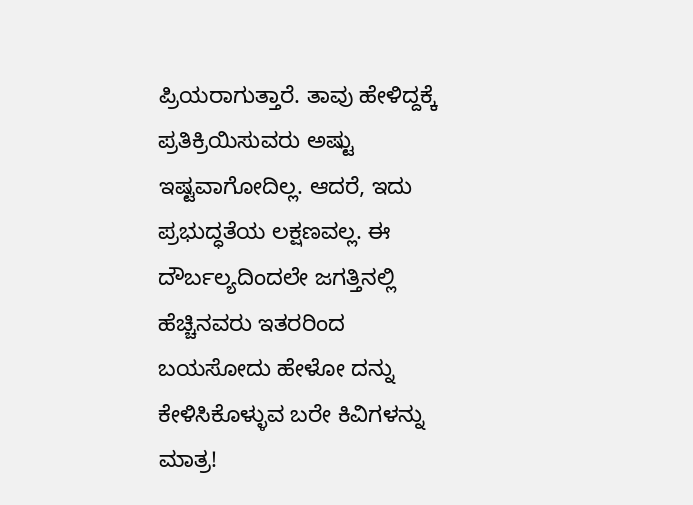ಪ್ರಿಯರಾಗುತ್ತಾರೆ. ತಾವು ಹೇಳಿದ್ದಕ್ಕೆ ಪ್ರತಿಕ್ರಿಯಿಸುವರು ಅಷ್ಟು ಇಷ್ಟವಾಗೋದಿಲ್ಲ. ಆದರೆ, ಇದು ಪ್ರಭುದ್ಧತೆಯ ಲಕ್ಷಣವಲ್ಲ. ಈ ದೌರ್ಬಲ್ಯದಿಂದಲೇ ಜಗತ್ತಿನಲ್ಲಿ ಹೆಚ್ಚಿನವರು ಇತರರಿಂದ ಬಯಸೋದು ಹೇಳೋ ದನ್ನು ಕೇಳಿಸಿಕೊಳ್ಳುವ ಬರೇ ಕಿವಿಗಳನ್ನು ಮಾತ್ರ!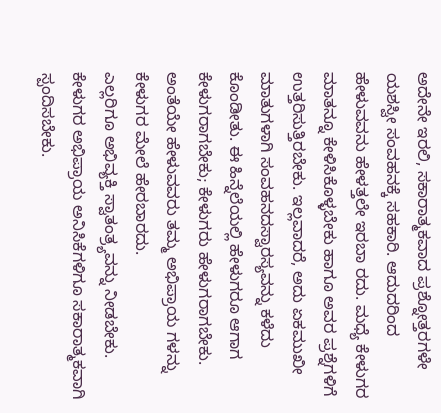ಅದೇನೇ ಇರಲಿ, ಸಕಾರಾತ್ಮಕವಾದ ಪ್ರಶ್ನೋತ್ತರಗಳೇ ಯಶಸ್ವೀ ಸಂವಹನಕ್ಕೆ ಸಹಕಾರಿ. ಆದುದರಿಂದ ಹೇಳುವವನು ಹೇಳತ್ತಲೇ ಇರಬಾ ರದು. ಮಧ್ಯೆ ಕೇಳುಗರ ಮಾತನ್ನೂ ಕೇಳಿಸಿಕೊಳ್ಳಬೇಕು ಹಾಗೂ ಅವರ ಪ್ರಶ್ನೆಗಳಿಗೆ ಉತ್ತರಿಸುತ್ತಿರಬೇಕು. ಇಲ್ಲವಾದರೆ, ಅದು ಏಕಮುಖೀ ಮಾತುಗಳಾಗಿ ಸಂವಹನದಸ್ವಾರಸ್ಯವನ್ನು ಕಳೆದು ಕೊಂಡೀತು. ಈ ಹಿನ್ನೆಲೆಯಲ್ಲಿ ಹೇಳುಗರೂ ಆಗಾಗ ಕೇಳುಗರಾಗಬೇಕು; ಕೇಳುಗರು ಹೇಳುಗರಾಗಬೇಕು. ಅಂತೆಯೇ ಹೇಳುವವರು ತಮ್ಮ ಅಭಿಪ್ರಾಯ ಗಳನ್ನು ಕೇಳುಗರ ಮೇಲೆ ಹೇರಬಾರದು.
ಎಲ್ಲರಿಗೂ ಅಭಿವ್ಯಕ್ತಿ ಸ್ವಾತಂತ್ರ್ಯವನ್ನು ನೀಡಬೇಕು. ಕೇಳುಗರ ಅಭಿಪ್ರಾಯ ಅನಿಸಿಕೆಗಳಿಗೂ ಸಕಾರಾತ್ಮಕವಾಗಿ ಸ್ಪಂದಿಸಬೇಕು.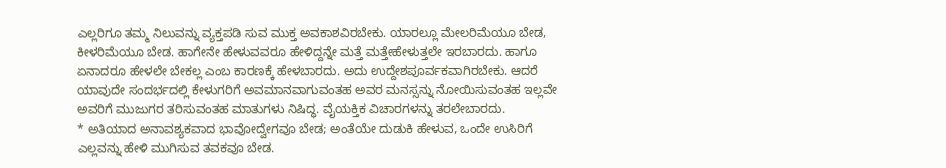ಎಲ್ಲರಿಗೂ ತಮ್ಮ ನಿಲುವನ್ನು ವ್ಯಕ್ತಪಡಿ ಸುವ ಮುಕ್ತ ಅವಕಾಶವಿರಬೇಕು. ಯಾರಲ್ಲೂ ಮೇಲರಿಮೆಯೂ ಬೇಡ, ಕೀಳರಿಮೆಯೂ ಬೇಡ. ಹಾಗೇನೇ ಹೇಳುವವರೂ ಹೇಳಿದ್ದನ್ನೇ ಮತ್ತೆ ಮತ್ತೇಹೇಳುತ್ತಲೇ ಇರಬಾರದು. ಹಾಗೂ ಏನಾದರೂ ಹೇಳಲೇ ಬೇಕಲ್ಲ ಎಂಬ ಕಾರಣಕ್ಕೆ ಹೇಳಬಾರದು. ಅದು ಉದ್ದೇಶಪೂರ್ವಕವಾಗಿರಬೇಕು. ಆದರೆ ಯಾವುದೇ ಸಂದರ್ಭದಲ್ಲಿ ಕೇಳುಗರಿಗೆ ಅವಮಾನವಾಗುವಂತಹ ಅವರ ಮನಸ್ಸನ್ನು ನೋಯಿಸುವಂತಹ ಇಲ್ಲವೇ ಅವರಿಗೆ ಮುಜುಗರ ತರಿಸುವಂತಹ ಮಾತುಗಳು ನಿಷಿದ್ಧ. ವೈಯಕ್ತಿಕ ವಿಚಾರಗಳನ್ನು ತರಲೇಬಾರದು.
* ಅತಿಯಾದ ಅನಾವಶ್ಯಕವಾದ ಭಾವೋದ್ವೇಗವೂ ಬೇಡ; ಅಂತೆಯೇ ದುಡುಕಿ ಹೇಳುವ, ಒಂದೇ ಉಸಿರಿಗೆ ಎಲ್ಲವನ್ನು ಹೇಳಿ ಮುಗಿಸುವ ತವಕವೂ ಬೇಡ.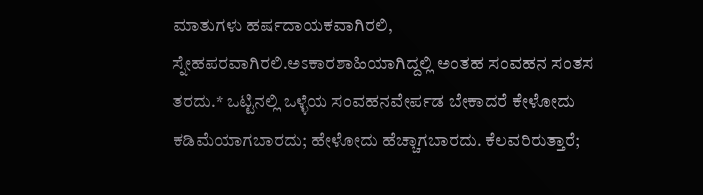ಮಾತುಗಳು ಹರ್ಷದಾಯಕವಾಗಿರಲಿ, ಸ್ನೇಹಪರವಾಗಿರಲಿ.ಅಽಕಾರಶಾಹಿಯಾಗಿದ್ದಲ್ಲಿ ಅಂತಹ ಸಂವಹನ ಸಂತಸ ತರದು.* ಒಟ್ಟಿನಲ್ಲಿ ಒಳ್ಳೆಯ ಸಂವಹನವೇರ್ಪಡ ಬೇಕಾದರೆ ಕೇಳೋದು ಕಡಿಮೆಯಾಗಬಾರದು; ಹೇಳೋದು ಹೆಚ್ಚಾಗಬಾರದು. ಕೆಲವರಿರುತ್ತಾರೆ;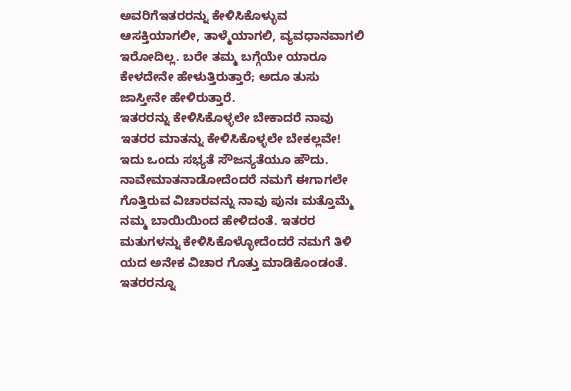ಅವರಿಗೆಇತರರನ್ನು ಕೇಳಿಸಿಕೊಳ್ಳುವ ಆಸಕ್ತಿಯಾಗಲೀ, ತಾಳ್ಮೆಯಾಗಲಿ, ವ್ಯವಧಾನವಾಗಲಿ ಇರೋದಿಲ್ಲ. ಬರೇ ತಮ್ಮ ಬಗ್ಗೆಯೇ ಯಾರೂ ಕೇಳದೇನೇ ಹೇಳುತ್ತಿರುತ್ತಾರೆ; ಅದೂ ತುಸು ಜಾಸ್ತೀನೇ ಹೇಳಿರುತ್ತಾರೆ.
ಇತರರನ್ನು ಕೇಳಿಸಿಕೊಳ್ಳಲೇ ಬೇಕಾದರೆ ನಾವು ಇತರರ ಮಾತನ್ನು ಕೇಳಿಸಿಕೊಳ್ಳಲೇ ಬೇಕಲ್ಲವೇ! ಇದು ಒಂದು ಸಭ್ಯತೆ ಸೌಜನ್ಯತೆಯೂ ಹೌದು. ನಾವೇಮಾತನಾಡೋದೆಂದರೆ ನಮಗೆ ಈಗಾಗಲೇ ಗೊತ್ತಿರುವ ವಿಚಾರವನ್ನು ನಾವು ಪುನಃ ಮತ್ತೊಮ್ಮೆ ನಮ್ಮ ಬಾಯಿಯಿಂದ ಹೇಳಿದಂತೆ. ಇತರರ ಮತುಗಳನ್ನು ಕೇಳಿಸಿಕೊಳ್ಳೋದೆಂದರೆ ನಮಗೆ ತಿಳಿ ಯದ ಅನೇಕ ವಿಚಾರ ಗೊತ್ತು ಮಾಡಿಕೊಂಡಂತೆ.
ಇತರರನ್ನೂ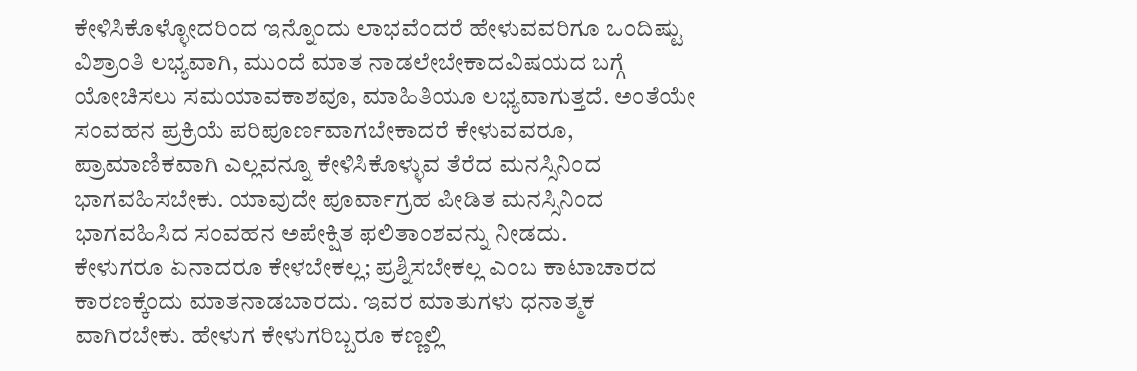ಕೇಳಿಸಿಕೊಳ್ಳೋದರಿಂದ ಇನ್ನೊಂದು ಲಾಭವೆಂದರೆ ಹೇಳುವವರಿಗೂ ಒಂದಿಷ್ಟು ವಿಶ್ರಾಂತಿ ಲಭ್ಯವಾಗಿ, ಮುಂದೆ ಮಾತ ನಾಡಲೇಬೇಕಾದವಿಷಯದ ಬಗ್ಗೆ ಯೋಚಿಸಲು ಸಮಯಾವಕಾಶವೂ, ಮಾಹಿತಿಯೂ ಲಭ್ಯವಾಗುತ್ತದೆ. ಅಂತೆಯೇ ಸಂವಹನ ಪ್ರಕ್ರಿಯೆ ಪರಿಪೂರ್ಣವಾಗಬೇಕಾದರೆ ಕೇಳುವವರೂ, ಪ್ರಾಮಾಣಿಕವಾಗಿ ಎಲ್ಲವನ್ನೂ ಕೇಳಿಸಿಕೊಳ್ಳುವ ತೆರೆದ ಮನಸ್ಸಿನಿಂದ ಭಾಗವಹಿಸಬೇಕು. ಯಾವುದೇ ಪೂರ್ವಾಗ್ರಹ ಪೀಡಿತ ಮನಸ್ಸಿನಿಂದ ಭಾಗವಹಿಸಿದ ಸಂವಹನ ಅಪೇಕ್ಷಿತ ಫಲಿತಾಂಶವನ್ನು ನೀಡದು.
ಕೇಳುಗರೂ ಏನಾದರೂ ಕೇಳಬೇಕಲ್ಲ; ಪ್ರಶ್ನಿಸಬೇಕಲ್ಲ ಎಂಬ ಕಾಟಾಚಾರದ ಕಾರಣಕ್ಕೆಂದು ಮಾತನಾಡಬಾರದು. ಇವರ ಮಾತುಗಳು ಧನಾತ್ಮಕ ವಾಗಿರಬೇಕು. ಹೇಳುಗ ಕೇಳುಗರಿಬ್ಬರೂ ಕಣ್ಣಲ್ಲಿ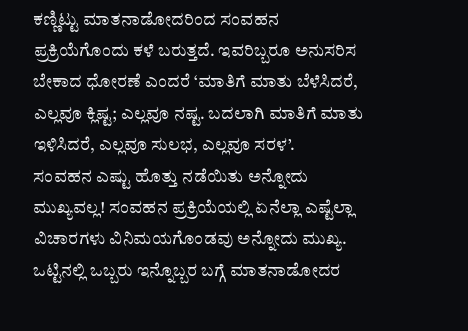ಕಣ್ಣಿಟ್ಟು ಮಾತನಾಡೋದರಿಂದ ಸಂವಹನ ಪ್ರಕ್ರಿಯೆಗೊಂದು ಕಳೆ ಬರುತ್ತದೆ. ಇವರಿಬ್ಬರೂ ಅನುಸರಿಸ ಬೇಕಾದ ಧೋರಣೆ ಎಂದರೆ ‘ಮಾತಿಗೆ ಮಾತು ಬೆಳೆಸಿದರೆ, ಎಲ್ಲವೂ ಕ್ಲಿಷ್ಟ; ಎಲ್ಲವೂ ನಷ್ಟ. ಬದಲಾಗಿ ಮಾತಿಗೆ ಮಾತು ಇಳಿಸಿದರೆ, ಎಲ್ಲವೂ ಸುಲಭ, ಎಲ್ಲವೂ ಸರಳ’.
ಸಂವಹನ ಎಷ್ಟು ಹೊತ್ತು ನಡೆಯಿತು ಅನ್ನೋದು ಮುಖ್ಯವಲ್ಲ! ಸಂವಹನ ಪ್ರಕ್ರಿಯೆಯಲ್ಲಿ ಏನೆಲ್ಲಾ ಎಷ್ಟೆಲ್ಲಾ ವಿಚಾರಗಳು ವಿನಿಮಯಗೊಂಡವು ಅನ್ನೋದು ಮುಖ್ಯ. ಒಟ್ಟಿನಲ್ಲಿ ಒಬ್ಬರು ಇನ್ನೊಬ್ಬರ ಬಗ್ಗೆ ಮಾತನಾಡೋದರ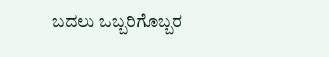ಬದಲು ಒಬ್ಬರಿಗೊಬ್ಬರ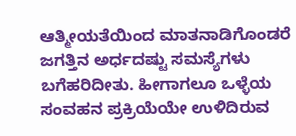ಆತ್ಮೀಯತೆಯಿಂದ ಮಾತನಾಡಿಗೊಂಡರೆ ಜಗತ್ತಿನ ಅರ್ಧದಷ್ಟು ಸಮಸ್ಯೆಗಳು ಬಗೆಹರಿದೀತು. ಹೀಗಾಗಲೂ ಒಳ್ಳೆಯ ಸಂವಹನ ಪ್ರಕ್ರಿಯೆಯೇ ಉಳಿದಿರುವ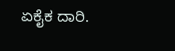ಏಕೈಕ ದಾರಿ.